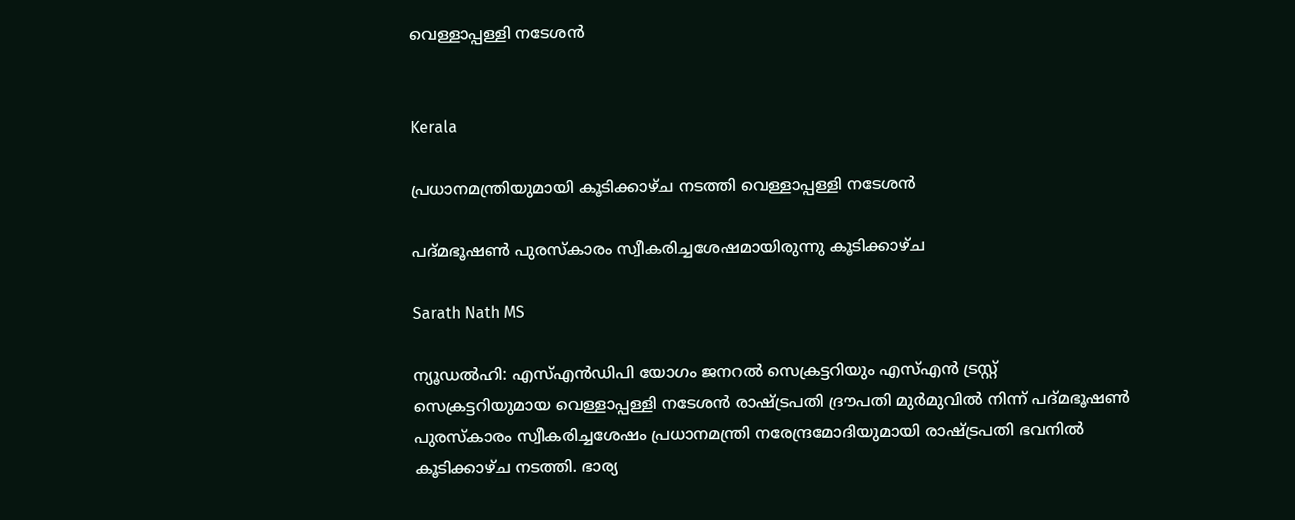വെള്ളാപ്പള്ളി നടേശന്‍


Kerala

പ്രധാനമന്ത്രിയുമായി കൂടിക്കാഴ്ച നടത്തി വെള്ളാപ്പള്ളി നടേശന്‍

പദ്മഭൂഷണ്‍ പുരസ്‌കാരം സ്വീകരിച്ചശേഷമായിരുന്നു കൂടിക്കാഴ്ച

Sarath Nath MS

ന്യൂഡല്‍ഹി: എസ്എന്‍ഡിപി യോഗം ജനറല്‍ സെക്രട്ടറിയും എസ്എന്‍ ട്രസ്റ്റ് സെക്രട്ടറിയുമായ വെള്ളാപ്പള്ളി നടേശന്‍ രാഷ്ട്രപതി ദ്രൗപതി മുര്‍മുവില്‍ നിന്ന് പദ്മഭൂഷണ്‍ പുരസ്‌കാരം സ്വീകരിച്ചശേഷം പ്രധാനമന്ത്രി നരേന്ദ്രമോദിയുമായി രാഷ്ട്രപതി ഭവനില്‍ കൂടിക്കാഴ്ച നടത്തി. ഭാര്യ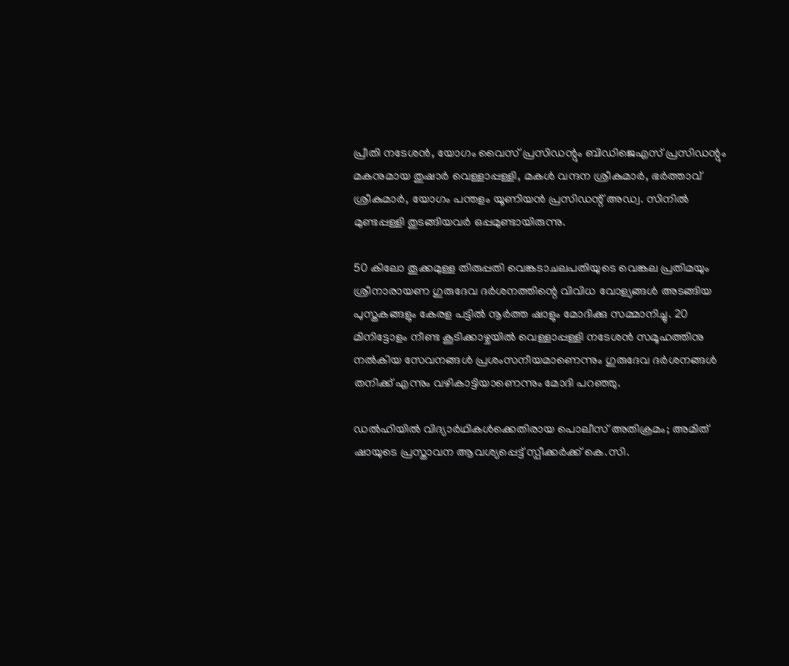പ്രീതി നടേശന്‍, യോഗം വൈസ് പ്രസിഡന്റും ബിഡിജെഎസ് പ്രസിഡന്റും മകനുമായ തുഷാര്‍ വെള്ളാപ്പള്ളി, മകള്‍ വന്ദന ശ്രീകുമാര്‍, ഭര്‍ത്താവ് ശ്രീകുമാര്‍, യോഗം പന്തളം യൂണിയന്‍ പ്രസിഡന്റ് അഡ്വ. സിനില്‍ മുണ്ടപ്പള്ളി തുടങ്ങിയവര്‍ ഒപ്പമുണ്ടായിരുന്നു.

50 കിലോ തൂക്കമുള്ള തിരുപ്പതി വെങ്കടാചലപതിയുടെ വെങ്കല പ്രതിമയും ശ്രീനാരായണ ഗുരുദേവ ദര്‍ശനത്തിന്റെ വിവിധ വോള്യങ്ങള്‍ അടങ്ങിയ പുസ്തകങ്ങളും കേരള പട്ടില്‍ നൂര്‍ത്ത ഷാളും മോദിക്കു സമ്മാനിച്ചു. 20 മിനിട്ടോളം നീണ്ട കൂടിക്കാഴ്ചയില്‍ വെള്ളാപ്പള്ളി നടേശന്‍ സമൂഹത്തിനു നല്‍കിയ സേവനങ്ങള്‍ പ്രശംസനീയമാണെന്നും ഗുരുദേവ ദര്‍ശനങ്ങള്‍ തനിക്ക് എന്നും വഴികാട്ടിയാണെന്നും മോദി പറഞ്ഞു.

ഡൽഹിയിൽ വിദ്യാർഥികൾക്കെതിരായ പൊലീസ് അതിക്രമം; അമിത് ഷായുടെ പ്രസ്താവന ആവശ്യപ്പെട്ട് സ്പീക്കർക്ക് കെ.സി.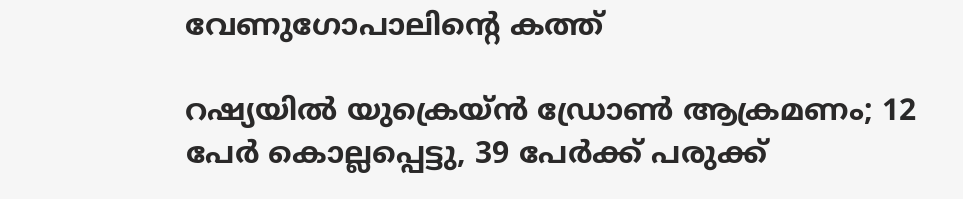വേണുഗോപാലിന്‍റെ കത്ത്

റഷ്യയിൽ യുക്രെയ്ൻ ഡ്രോൺ ആക്രമണം; 12 പേർ കൊല്ലപ്പെട്ടു, 39 പേർക്ക് പരുക്ക്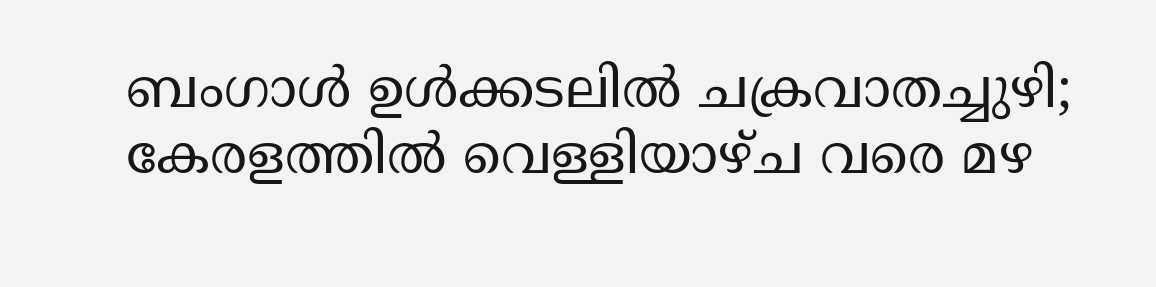ബംഗാൾ ഉൾക്കടലിൽ ചക്രവാതച്ചുഴി; കേരളത്തിൽ വെള്ളിയാഴ്ച വരെ മഴ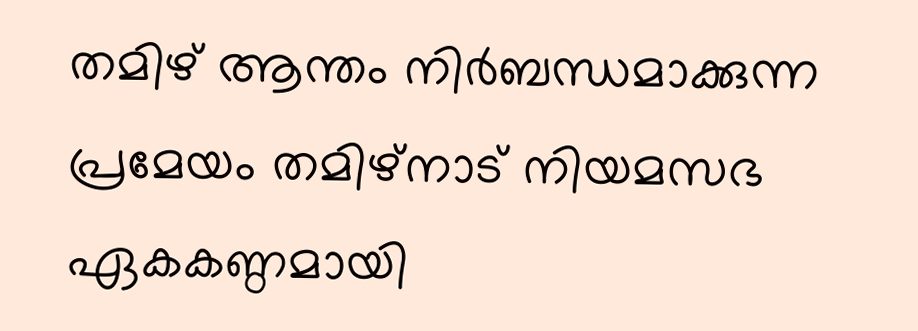തമിഴ് ആന്തം നിർബന്ധമാക്കുന്ന പ്രമേയം തമിഴ്നാട് നിയമസഭ ഏകകണ്ഠമായി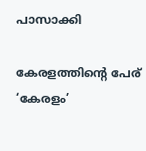പാസാക്കി

കേരളത്തിന്‍റെ പേര് ‘കേരളം’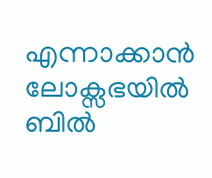എന്നാക്കാൻ ലോക്സഭയിൽ ബിൽ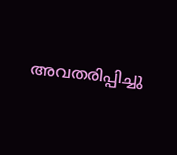അവതരിപ്പിച്ചു